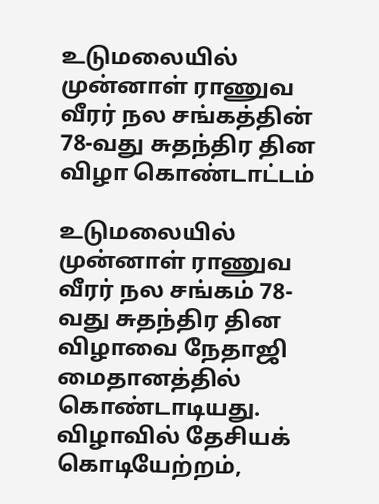உடுமலையில் முன்னாள் ராணுவ வீரர் நல சங்கத்தின் 78-வது சுதந்திர தின விழா கொண்டாட்டம்

உடுமலையில் முன்னாள் ராணுவ வீரர் நல சங்கம் 78-வது சுதந்திர தின விழாவை நேதாஜி மைதானத்தில் கொண்டாடியது. விழாவில் தேசியக் கொடியேற்றம்,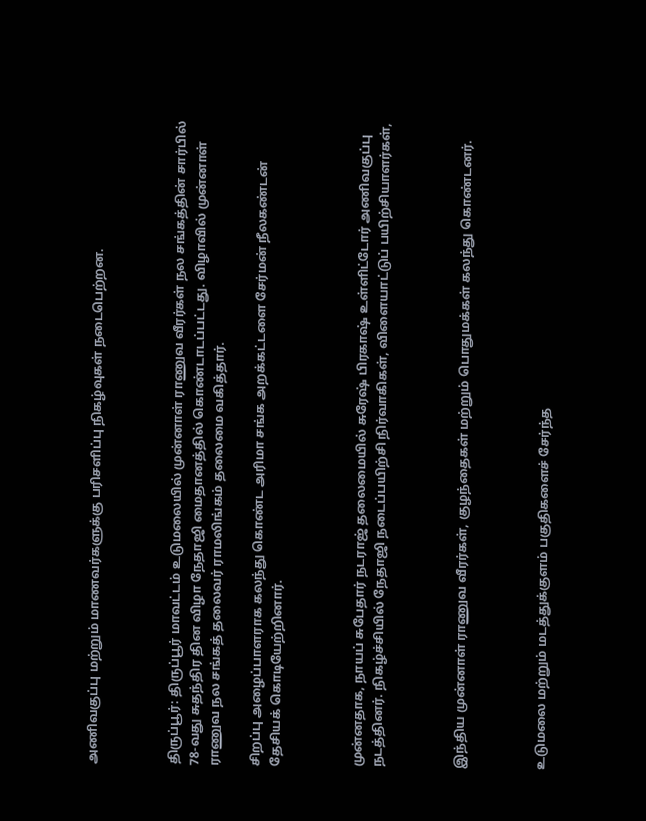அணிவகுப்பு மற்றும் மாணவர்களுக்கு பரிசளிப்பு நிகழ்வுகள் நடைபெற்றன.



திருப்பூர்: திருப்பூர் மாவட்டம் உடுமலையில் முன்னாள் ராணுவ வீரர்கள் நல சங்கத்தின் சார்பில் 78-வது சுதந்திர தின விழா நேதாஜி மைதானத்தில் கொண்டாடப்பட்டது. விழாவில் முன்னாள் ராணுவ நல சங்கத் தலைவர் ராமலிங்கம் தலைமை வகித்தார்.

சிறப்பு அழைப்பாளராக கலந்து கொண்ட அரிமா சங்க அறக்கட்டளை சேர்மன் நீலகண்டன் தேசியக் கொடியேற்றினார்.



முன்னதாக, நாயப் சுபேதார் நடராஜ் தலைமையில் சுரேஷ் பிரகாஷ் உள்ளிட்டோர் அணிவகுப்பு நடத்தினர். நிகழ்ச்சியில் நேதாஜி நடைப்பயிற்சி நிர்வாகிகள், விளையாட்டுப் பயிற்சியாளர்கள்,



இந்திய முன்னாள் ராணுவ வீரர்கள், குழந்தைகள் மற்றும் பொதுமக்கள் கலந்து கொண்டனர்.



உடுமலை மற்றும் மடத்துக்குளம் பகுதிகளைச் சேர்ந்த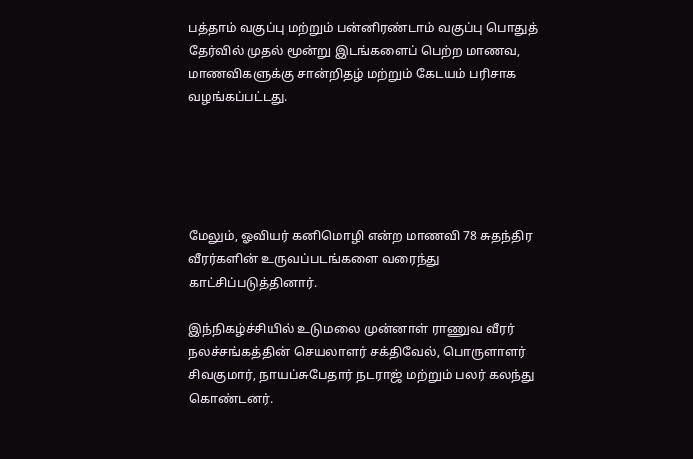பத்தாம் வகுப்பு மற்றும் பன்னிரண்டாம் வகுப்பு பொதுத் தேர்வில் முதல் மூன்று இடங்களைப் பெற்ற மாணவ, மாணவிகளுக்கு சான்றிதழ் மற்றும் கேடயம் பரிசாக வழங்கப்பட்டது.





மேலும், ஓவியர் கனிமொழி என்ற மாணவி 78 சுதந்திர வீரர்களின் உருவப்படங்களை வரைந்து காட்சிப்படுத்தினார்.

இந்நிகழ்ச்சியில் உடுமலை முன்னாள் ராணுவ வீரர் நலச்சங்கத்தின் செயலாளர் சக்திவேல், பொருளாளர் சிவகுமார், நாயப்சுபேதார் நடராஜ் மற்றும் பலர் கலந்து கொண்டனர்.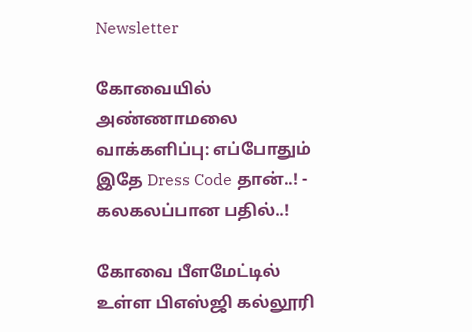Newsletter

கோவையில் அண்ணாமலை வாக்களிப்பு: எப்போதும் இதே Dress Code தான்..! - கலகலப்பான பதில்..!

கோவை பீளமேட்டில் உள்ள பிஎஸ்ஜி கல்லூரி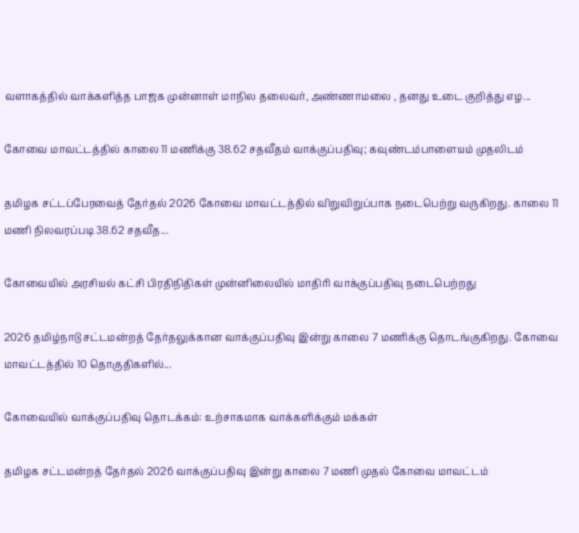வளாகத்தில் வாக்களித்த பாஜக முன்னாள் மாநில தலைவர், அண்ணாமலை , தனது உடை குறித்து எழ...

கோவை மாவட்டத்தில் காலை 11 மணிக்கு 38.62 சதவீதம் வாக்குப்பதிவு; கவுண்டம்பாளையம் முதலிடம்

தமிழக சட்டப்பேரவைத் தேர்தல் 2026 கோவை மாவட்டத்தில் விறுவிறுப்பாக நடைபெற்று வருகிறது. காலை 11 மணி நிலவரப்படி 38.62 சதவீத...

கோவையில் அரசியல் கட்சி பிரதிநிதிகள் முன்னிலையில் மாதிரி வாக்குப்பதிவு நடைபெற்றது

2026 தமிழ்நாடு சட்டமன்றத் தேர்தலுக்கான வாக்குப்பதிவு இன்று காலை 7 மணிக்கு தொடங்குகிறது. கோவை மாவட்டத்தில் 10 தொகுதிகளில்...

கோவையில் வாக்குப்பதிவு தொடக்கம்: உற்சாகமாக வாக்களிக்கும் மக்கள்

தமிழக சட்டமன்றத் தேர்தல் 2026 வாக்குப்பதிவு இன்று காலை 7 மணி முதல் கோவை மாவட்டம்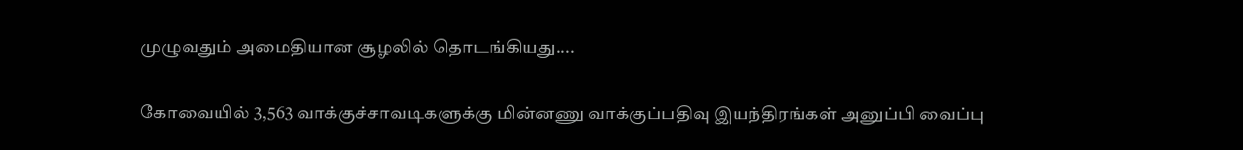முழுவதும் அமைதியான சூழலில் தொடங்கியது....

கோவையில் 3,563 வாக்குச்சாவடிகளுக்கு மின்னணு வாக்குப்பதிவு இயந்திரங்கள் அனுப்பி வைப்பு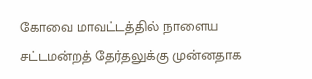கோவை மாவட்டத்தில் நாளைய சட்டமன்றத் தேர்தலுக்கு முன்னதாக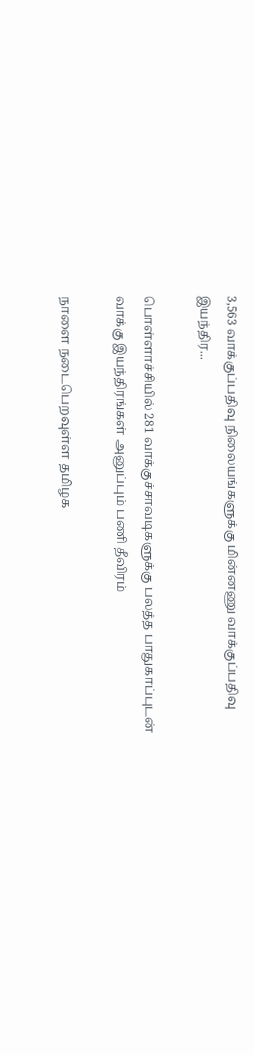3,563 வாக்குப்பதிவு நிலையங்களுக்கு மின்னணு வாக்குப்பதிவு இயந்திர...

பொள்ளாச்சியில் 281 வாக்குச்சாவடிகளுக்கு பலத்த பாதுகாப்புடன் வாக்கு இயந்திரங்கள் அனுப்பும் பணி தீவிரம்

நாளை நடைபெறவுள்ள தமிழக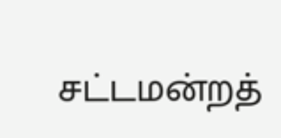சட்டமன்றத்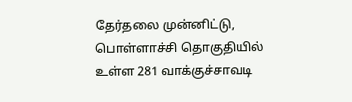தேர்தலை முன்னிட்டு, பொள்ளாச்சி தொகுதியில் உள்ள 281 வாக்குச்சாவடி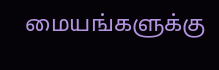மையங்களுக்கு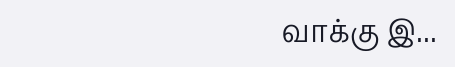வாக்கு இ...